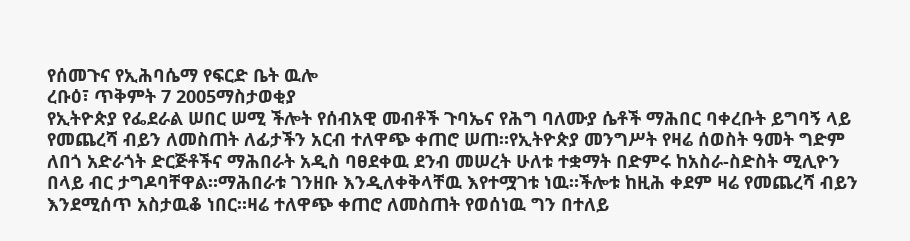የሰመጉና የኢሕባሴማ የፍርድ ቤት ዉሎ
ረቡዕ፣ ጥቅምት 7 2005ማስታወቂያ
የኢትዮጵያ የፌደራል ሠበር ሠሚ ችሎት የሰብአዊ መብቶች ጉባኤና የሕግ ባለሙያ ሴቶች ማሕበር ባቀረቡት ይግባኝ ላይ የመጨረሻ ብይን ለመስጠት ለፊታችን አርብ ተለዋጭ ቀጠሮ ሠጠ።የኢትዮጵያ መንግሥት የዛሬ ሰወስት ዓመት ግድም ለበጎ አድራጎት ድርጅቶችና ማሕበራት አዲስ ባፀደቀዉ ደንብ መሠረት ሁለቱ ተቋማት በድምሩ ከአስራ-ስድስት ሚሊዮን በላይ ብር ታግዶባቸዋል።ማሕበራቱ ገንዘቡ እንዲለቀቅላቸዉ እየተሟገቱ ነዉ።ችሎቱ ከዚሕ ቀደም ዛሬ የመጨረሻ ብይን እንደሚሰጥ አስታዉቆ ነበር።ዛሬ ተለዋጭ ቀጠሮ ለመስጠት የወሰነዉ ግን በተለይ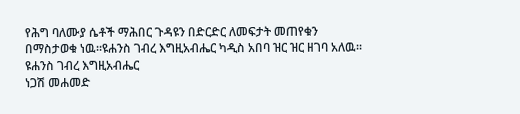የሕግ ባለሙያ ሴቶች ማሕበር ጉዳዩን በድርድር ለመፍታት መጠየቁን በማስታወቁ ነዉ።ዩሐንስ ገብረ እግዚአብሔር ካዲስ አበባ ዝር ዝር ዘገባ አለዉ።
ዩሐንስ ገብረ እግዚአብሔር
ነጋሽ መሐመድ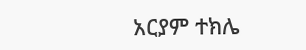አርያም ተክሌ